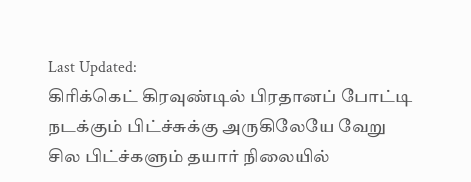Last Updated:
கிரிக்கெட் கிரவுண்டில் பிரதானப் போட்டி நடக்கும் பிட்ச்சுக்கு அருகிலேயே வேறு சில பிட்ச்களும் தயார் நிலையில்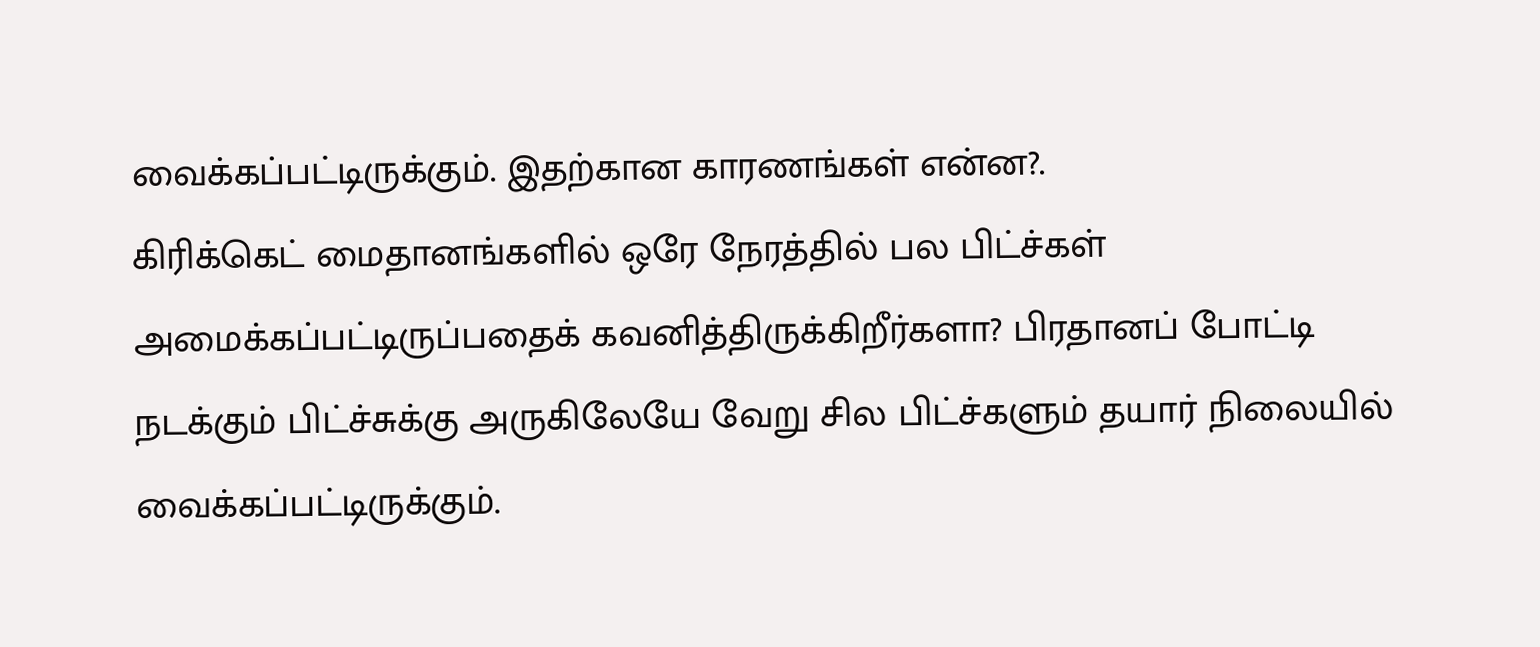வைக்கப்பட்டிருக்கும். இதற்கான காரணங்கள் என்ன?.
கிரிக்கெட் மைதானங்களில் ஒரே நேரத்தில் பல பிட்ச்கள் அமைக்கப்பட்டிருப்பதைக் கவனித்திருக்கிறீர்களா? பிரதானப் போட்டி நடக்கும் பிட்ச்சுக்கு அருகிலேயே வேறு சில பிட்ச்களும் தயார் நிலையில் வைக்கப்பட்டிருக்கும்.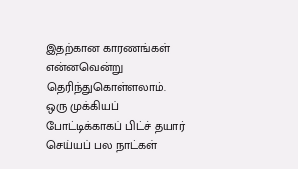இதற்கான காரணங்கள் என்னவென்று தெரிந்துகொள்ளலாம்.
ஒரு முக்கியப் போட்டிக்காகப் பிட்ச் தயார் செய்யப் பல நாட்கள்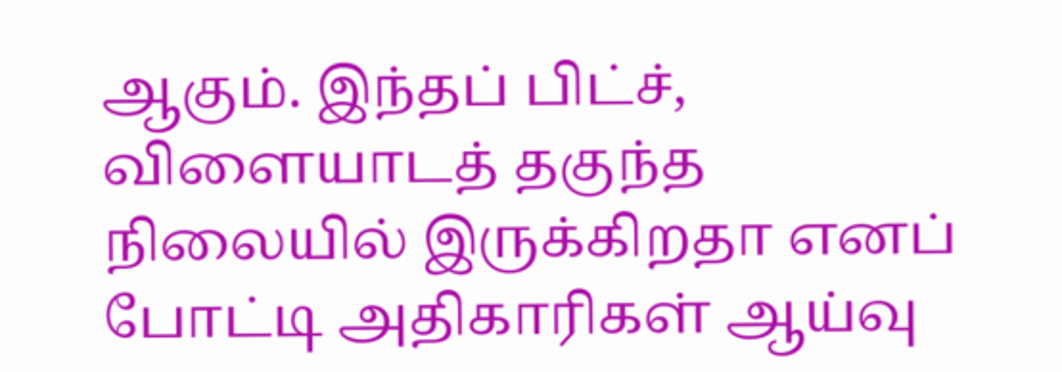ஆகும். இந்தப் பிட்ச், விளையாடத் தகுந்த நிலையில் இருக்கிறதா எனப் போட்டி அதிகாரிகள் ஆய்வு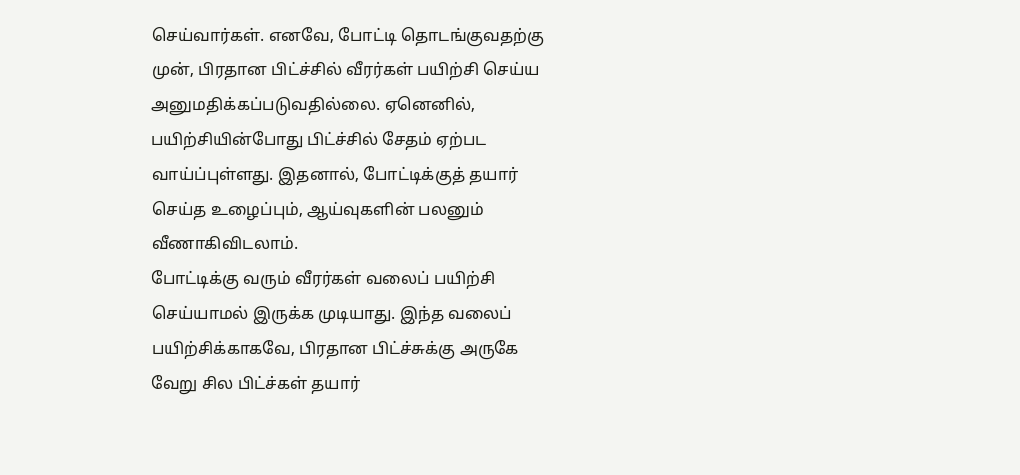செய்வார்கள். எனவே, போட்டி தொடங்குவதற்கு முன், பிரதான பிட்ச்சில் வீரர்கள் பயிற்சி செய்ய அனுமதிக்கப்படுவதில்லை. ஏனெனில், பயிற்சியின்போது பிட்ச்சில் சேதம் ஏற்பட வாய்ப்புள்ளது. இதனால், போட்டிக்குத் தயார் செய்த உழைப்பும், ஆய்வுகளின் பலனும் வீணாகிவிடலாம்.
போட்டிக்கு வரும் வீரர்கள் வலைப் பயிற்சி செய்யாமல் இருக்க முடியாது. இந்த வலைப் பயிற்சிக்காகவே, பிரதான பிட்ச்சுக்கு அருகே வேறு சில பிட்ச்கள் தயார்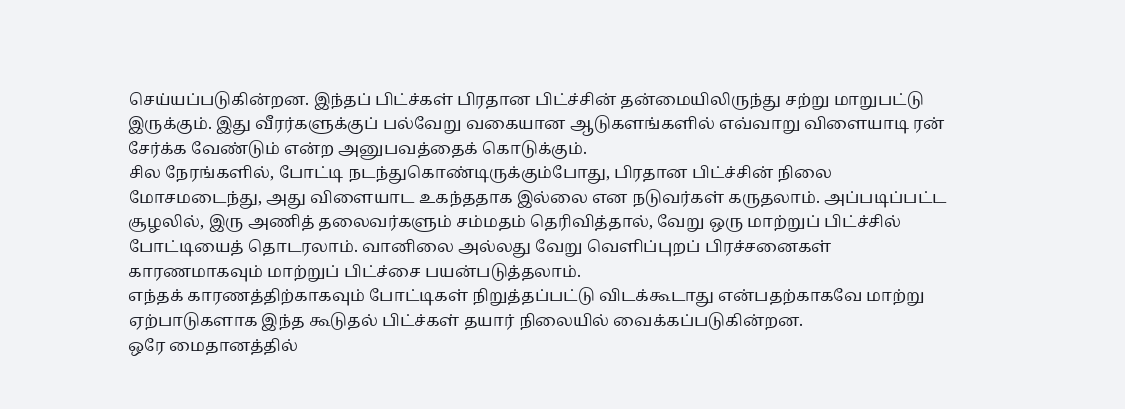செய்யப்படுகின்றன. இந்தப் பிட்ச்கள் பிரதான பிட்ச்சின் தன்மையிலிருந்து சற்று மாறுபட்டு இருக்கும். இது வீரர்களுக்குப் பல்வேறு வகையான ஆடுகளங்களில் எவ்வாறு விளையாடி ரன் சேர்க்க வேண்டும் என்ற அனுபவத்தைக் கொடுக்கும்.
சில நேரங்களில், போட்டி நடந்துகொண்டிருக்கும்போது, பிரதான பிட்ச்சின் நிலை மோசமடைந்து, அது விளையாட உகந்ததாக இல்லை என நடுவர்கள் கருதலாம். அப்படிப்பட்ட சூழலில், இரு அணித் தலைவர்களும் சம்மதம் தெரிவித்தால், வேறு ஒரு மாற்றுப் பிட்ச்சில் போட்டியைத் தொடரலாம். வானிலை அல்லது வேறு வெளிப்புறப் பிரச்சனைகள் காரணமாகவும் மாற்றுப் பிட்ச்சை பயன்படுத்தலாம்.
எந்தக் காரணத்திற்காகவும் போட்டிகள் நிறுத்தப்பட்டு விடக்கூடாது என்பதற்காகவே மாற்று ஏற்பாடுகளாக இந்த கூடுதல் பிட்ச்கள் தயார் நிலையில் வைக்கப்படுகின்றன.
ஒரே மைதானத்தில்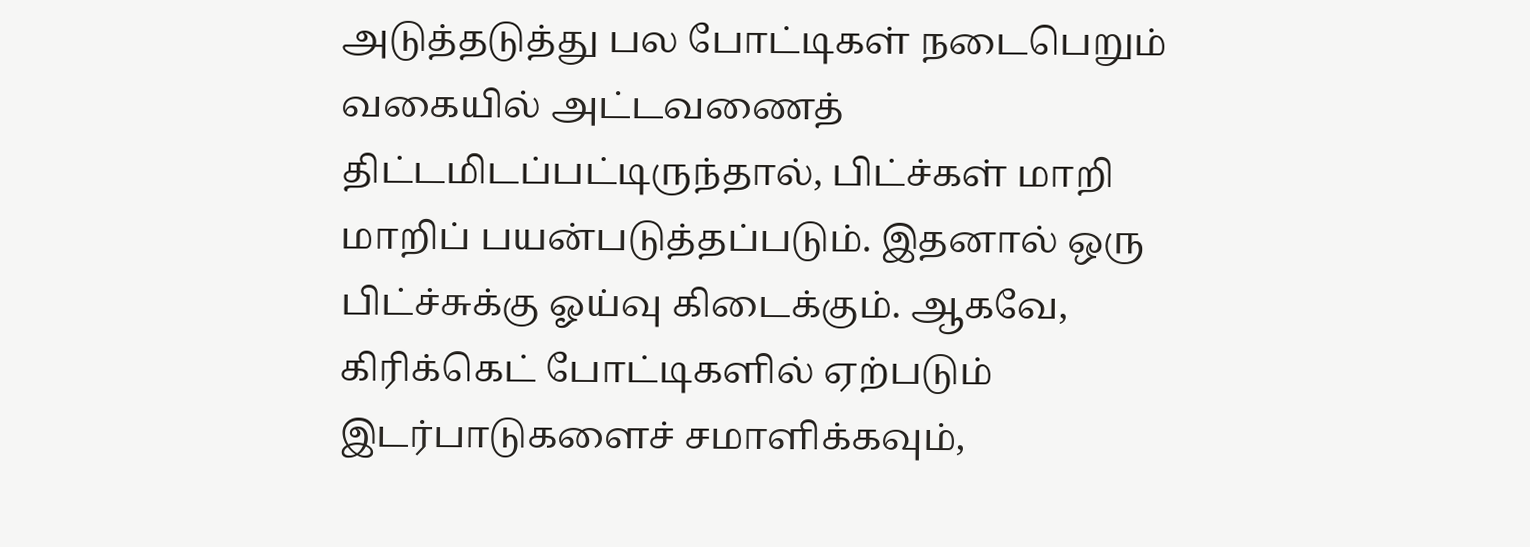அடுத்தடுத்து பல போட்டிகள் நடைபெறும் வகையில் அட்டவணைத் திட்டமிடப்பட்டிருந்தால், பிட்ச்கள் மாறி மாறிப் பயன்படுத்தப்படும். இதனால் ஒரு பிட்ச்சுக்கு ஓய்வு கிடைக்கும். ஆகவே, கிரிக்கெட் போட்டிகளில் ஏற்படும் இடர்பாடுகளைச் சமாளிக்கவும்,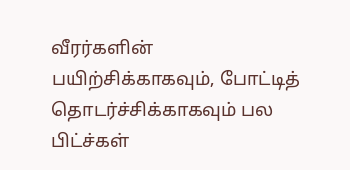வீரர்களின் பயிற்சிக்காகவும், போட்டித் தொடர்ச்சிக்காகவும் பல பிட்ச்கள்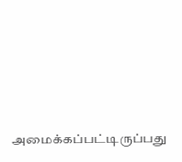அமைக்கப்பட்டிருப்பது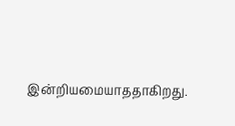இன்றியமையாததாகிறது.